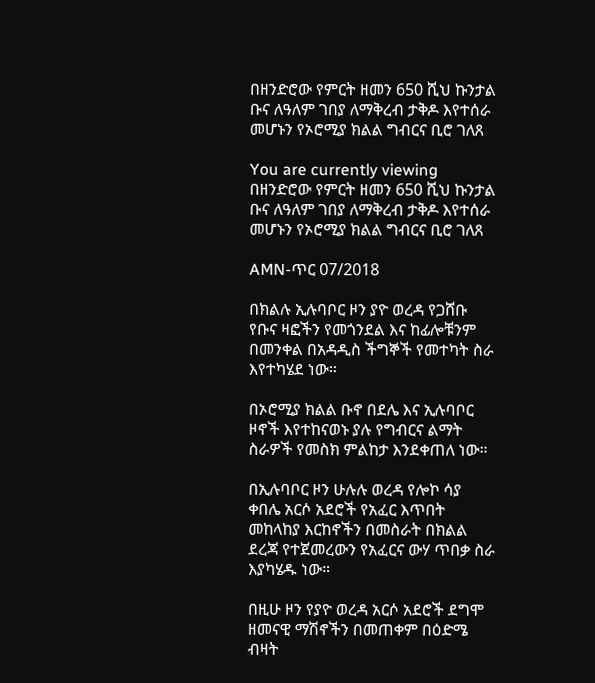በዘንድሮው የምርት ዘመን 650 ሺህ ኩንታል ቡና ለዓለም ገበያ ለማቅረብ ታቅዶ እየተሰራ መሆኑን የኦሮሚያ ክልል ግብርና ቢሮ ገለጸ

You are currently viewing በዘንድሮው የምርት ዘመን 650 ሺህ ኩንታል ቡና ለዓለም ገበያ ለማቅረብ ታቅዶ እየተሰራ መሆኑን የኦሮሚያ ክልል ግብርና ቢሮ ገለጸ

AMN-ጥር 07/2018

በክልሉ ኢሉባቦር ዞን ያዮ ወረዳ የጋሸቡ የቡና ዛፎችን የመጎንደል እና ከፊሎቹንም በመንቀል በአዳዲስ ችግኞች የመተካት ስራ እየተካሄደ ነው።

በኦሮሚያ ክልል ቡኖ በደሌ እና ኢሉባቦር ዞኖች እየተከናወኑ ያሉ የግብርና ልማት ስራዎች የመስክ ምልከታ እንደቀጠለ ነው።

በኢሉባቦር ዞን ሁሉሉ ወረዳ የሎኮ ሳያ ቀበሌ አርሶ አደሮች የአፈር እጥበት መከላከያ እርከኖችን በመስራት በክልል ደረጃ የተጀመረውን የአፈርና ውሃ ጥበቃ ስራ እያካሄዱ ነው።

በዚሁ ዞን የያዮ ወረዳ አርሶ አደሮች ደግሞ ዘመናዊ ማሽኖችን በመጠቀም በዕድሜ ብዛት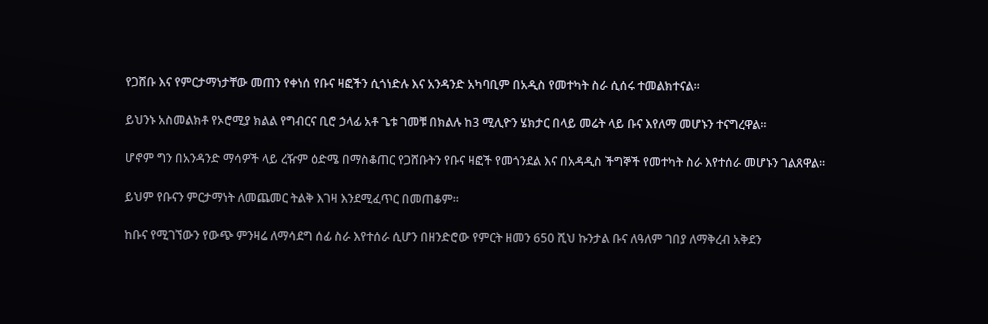የጋሸቡ እና የምርታማነታቸው መጠን የቀነሰ የቡና ዛፎችን ሲጎነድሉ እና አንዳንድ አካባቢም በአዲስ የመተካት ስራ ሲሰሩ ተመልክተናል።

ይህንኑ አስመልክቶ የኦሮሚያ ክልል የግብርና ቢሮ ኃላፊ አቶ ጌቱ ገመቹ በክልሉ ከ3 ሚሊዮን ሄክታር በላይ መሬት ላይ ቡና እየለማ መሆኑን ተናግረዋል።

ሆኖም ግን በአንዳንድ ማሳዎች ላይ ረዥም ዕድሜ በማስቆጠር የጋሸቡትን የቡና ዛፎች የመጎንደል እና በአዳዲስ ችግኞች የመተካት ስራ እየተሰራ መሆኑን ገልጸዋል።

ይህም የቡናን ምርታማነት ለመጨመር ትልቅ እገዛ እንደሚፈጥር በመጠቆም።

ከቡና የሚገኘውን የውጭ ምንዛሬ ለማሳደግ ሰፊ ስራ እየተሰራ ሲሆን በዘንድሮው የምርት ዘመን 650 ሺህ ኩንታል ቡና ለዓለም ገበያ ለማቅረብ አቅደን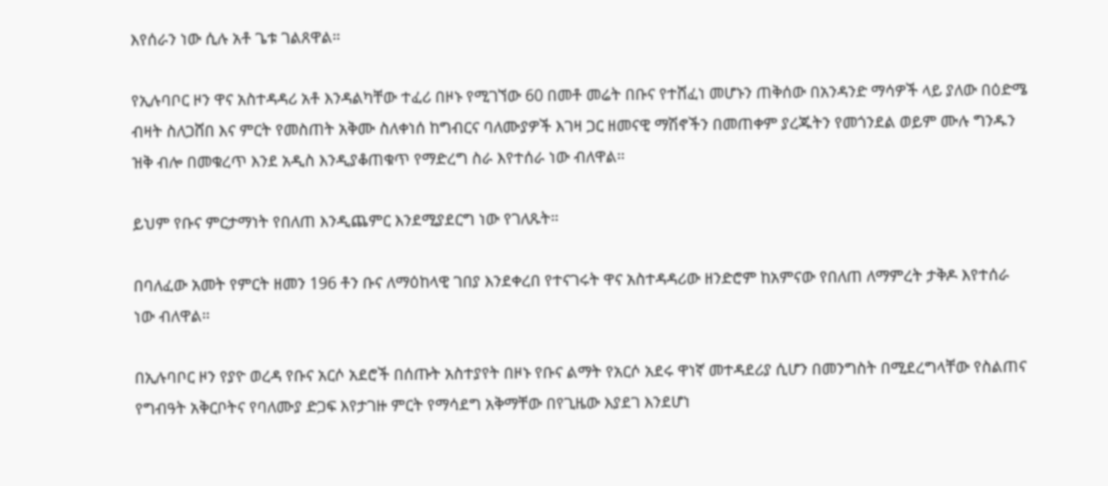እየሰራን ነው ሲሉ አቶ ጌቱ ገልጸዋል።

የኢሉባቦር ዞን ዋና አስተዳዳሪ አቶ እንዳልካቸው ተፈሪ በዞኑ የሚገኘው 60 በመቶ መሬት በቡና የተሸፈነ መሆኑን ጠቅሰው በአንዳንድ ማሳዎች ላይ ያለው በዕድሜ ብዛት ስለጋሸበ እና ምርት የመስጠት አቅሙ ስለቀነሰ ከግብርና ባለሙያዎች እገዛ ጋር ዘመናዊ ማሽኖችን በመጠቀም ያረጁትን የመጎንደል ወይም ሙሉ ግንዱን ዝቅ ብሎ በመቁረጥ እንደ አዲስ እንዲያቆጠቁጥ የማድረግ ስራ እየተሰራ ነው ብለዋል።

ይህም የቡና ምርታማነት የበለጠ እንዲጨምር እንደሚያደርግ ነው የገለጹት።

በባለፈው አመት የምርት ዘመን 196 ቶን ቡና ለማዕከላዊ ገበያ እንደቀረበ የተናገሩት ዋና አስተዳዳሪው ዘንድሮም ከአምናው የበለጠ ለማምረት ታቅዶ እየተሰራ ነው ብለዋል።

በኢሉባቦር ዞን የያዮ ወረዳ የቡና አርሶ አደሮች በሰጡት አስተያየት በዞኑ የቡና ልማት የአርሶ አደሩ ዋነኛ መተዳደሪያ ሲሆን በመንግስት በሚደረግላቸው የስልጠና የግብዓት አቅርቦትና የባለሙያ ድጋፍ እየታገዙ ምርት የማሳደግ አቅማቸው በየጊዜው እያደገ እንደሆነ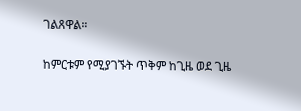ገልጸዋል።

ከምርቱም የሚያገኙት ጥቅም ከጊዜ ወደ ጊዜ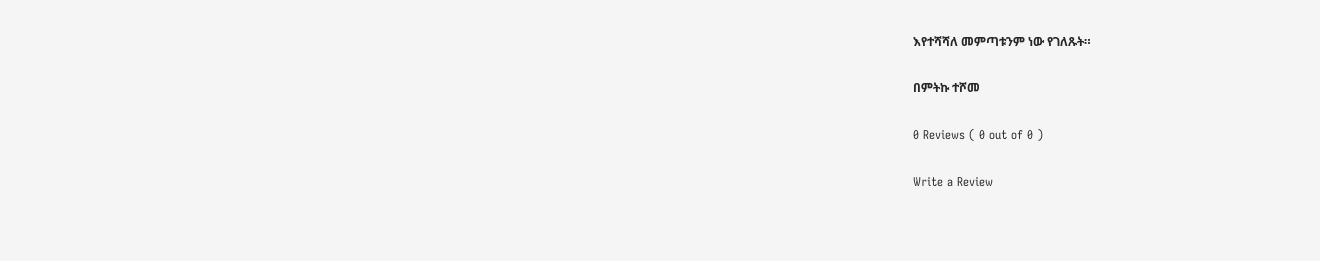እየተሻሻለ መምጣቱንም ነው የገለጹት።

በምትኩ ተሾመ

0 Reviews ( 0 out of 0 )

Write a Review